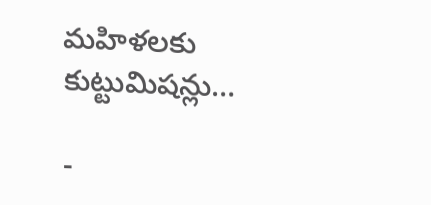మహిళలకు కుట్టుమిషన్లు…

-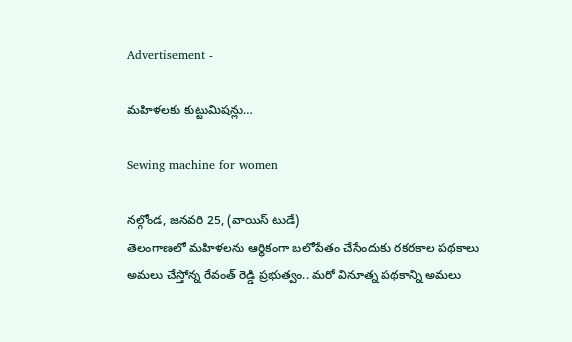Advertisement -

మహిళలకు కుట్టుమిషన్లు…

Sewing machine for women

నల్గోండ, జనవరి 25, (వాయిస్ టుడే)
తెలంగాణలో మహిళలను ఆర్థికంగా బలోపేతం చేసేందుకు రకరకాల పథకాలు అమలు చేస్తోన్న రేవంత్ రెడ్డి ప్రభుత్వం.. మరో వినూత్న పథకాన్ని అమలు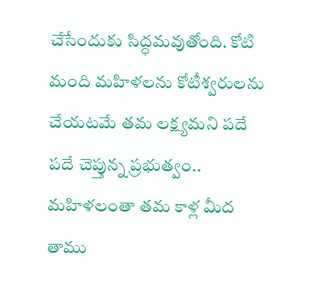చేసేందుకు సిద్ధమవుతోంది. కోటి మంది మహిళలను కోటీశ్వరులను చేయటమే తమ లక్ష్యమని పదే పదే చెప్తున్న ప్రభుత్వం.. మహిళలంతా తమ కాళ్ల మీద తాము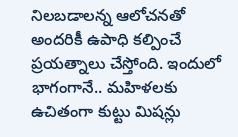నిలబడాలన్న ఆలోచనతో అందరికీ ఉపాధి కల్పించే ప్రయత్నాలు చేస్తోంది. ఇందులో భాగంగానే.. మహిళలకు ఉచితంగా కుట్టు మిషన్లు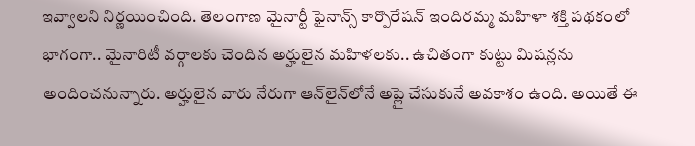ఇవ్వాలని నిర్ణయించింది. తెలంగాణ మైనార్టీ ఫైనాన్స్ కార్పొరేషన్ ఇందిరమ్మ మహిళా శక్తి పథకంలో భాగంగా.. మైనారిటీ వర్గాలకు చెందిన అర్హులైన మహిళలకు.. ఉచితంగా కుట్టు మిషన్లను అందించనున్నారు. అర్హులైన వారు నేరుగా ఆన్‌లైన్‌లోనే అప్లై చేసుకునే అవకాశం ఉంది. అయితే ఈ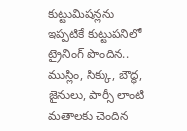కుట్టుమిషన్లను ఇప్పటికే కుట్టుపనిలో ట్రైనింగ్ పొందిన.. ముస్లిం, సిక్కు, బౌద్ధ, జైనులు, పార్సీ లాంటి మతాలకు చెందిన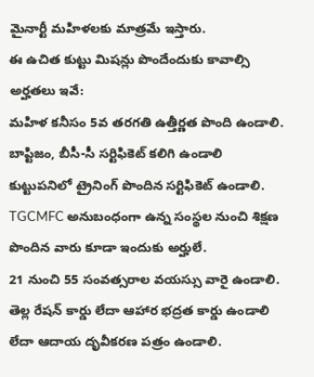మైనార్టీ మహిళలకు మాత్రమే ఇస్తారు.
ఈ ఉచిత కుట్టు మిషన్లు పొందేందుకు కావాల్సి అర్హతలు ఇవే:
మహిళ కనీసం 5వ తరగతి ఉత్తీర్ణత పొంది ఉండాలి.
బాప్టిజం, బీసీ-సీ సర్టిఫికెట్ కలిగి ఉండాలి
కుట్టుపనిలో ట్రైనింగ్ పొందిన సర్టిఫికెట్ ఉండాలి. TGCMFC అనుబంధంగా ఉన్న సంస్థల నుంచి శిక్షణ పొందిన వారు కూడా ఇందుకు అర్హులే.
21 నుంచి 55 సంవత్సరాల వయస్సు వారై ఉండాలి.
తెల్ల రేషన్ కార్డు లేదా ఆహార భద్రత కార్డు ఉండాలి లేదా ఆదాయ దృవీకరణ పత్రం ఉండాలి.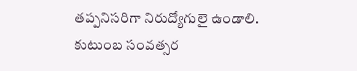తప్పనిసరిగా నిరుద్యోగులై ఉండాలి.
కుటుంబ సంవత్సర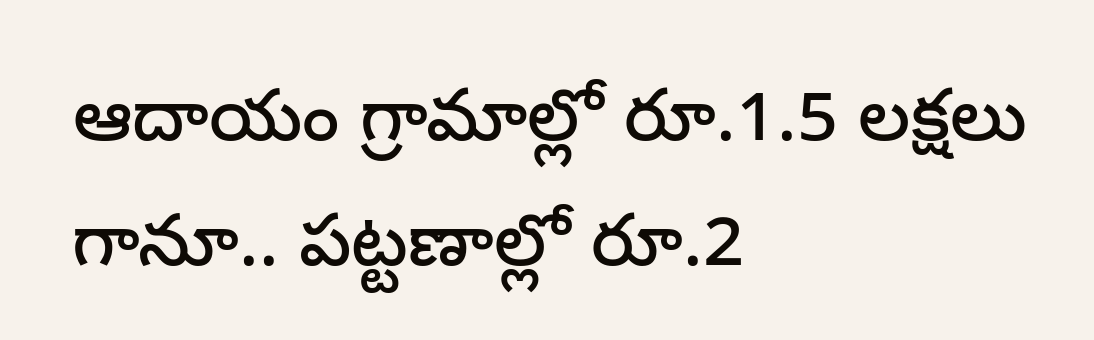ఆదాయం గ్రామాల్లో రూ.1.5 లక్షలు గానూ.. పట్టణాల్లో రూ.2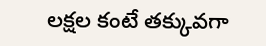లక్షల కంటే తక్కువగా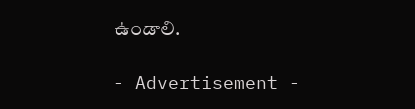ఉండాలి.

- Advertisement -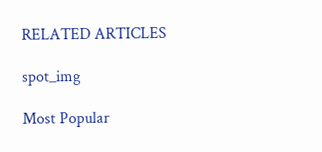RELATED ARTICLES

spot_img

Most Popular